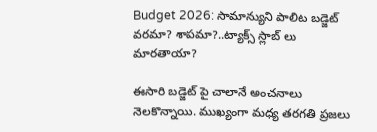Budget 2026: సామాన్యుని పాలిట బడ్జెట్ వరమా? శాపమా?..ట్యాక్స్ స్లాబ్ లు మారతాయా?

ఈసారి బడ్జెట్ పై చాలానే అంచనాలు నెలకొన్నాయి. ముఖ్యంగా మధ్య తరగతి ప్రజలు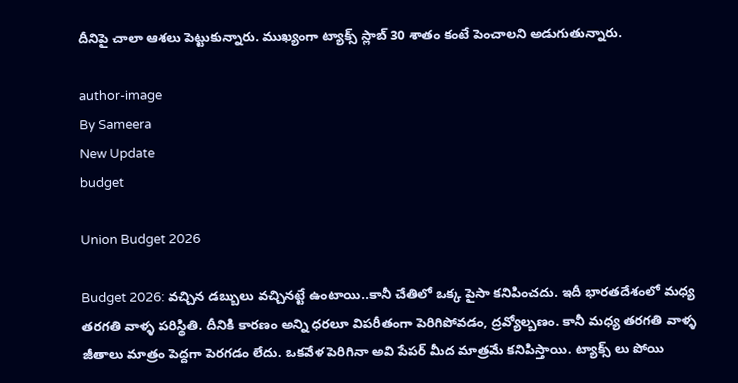దీనిపై చాలా ఆశలు పెట్టుకున్నారు. ముఖ్యంగా ట్యాక్స్ స్లాబ్ 30 శాతం కంటే పెంచాలని అడుగుతున్నారు.

author-image
By Sameera
New Update
budget

Union Budget 2026

Budget 2026: వచ్చిన డబ్బులు వచ్చినట్టే ఉంటాయి..కానీ చేతిలో ఒక్క పైసా కనిపించదు. ఇదీ భారతదేశంలో మధ్య తరగతి వాళ్ళ పరిస్థితి. దీనికి కారణం అన్ని ధరలూ విపరీతంగా పెరిగిపోవడం, ద్రవ్యోల్బణం. కానీ మధ్య తరగతి వాళ్ళ జీతాలు మాత్రం పెద్దగా పెరగడం లేదు. ఒకవేళ పెరిగినా అవి పేపర్ మీద మాత్రమే కనిపిస్తాయి. ట్యాక్స్ లు పోయి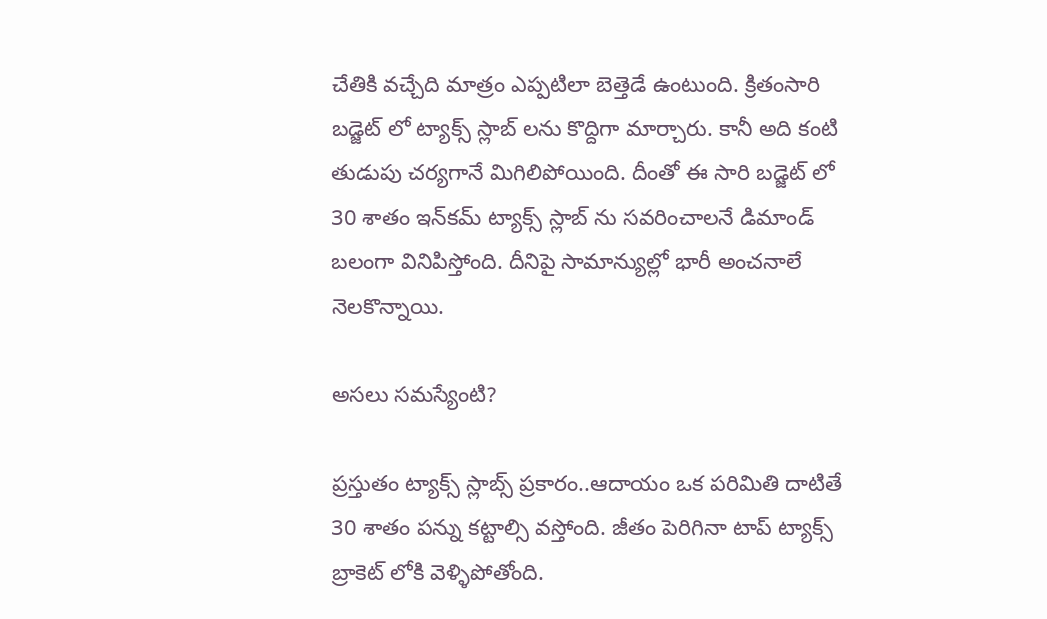చేతికి వచ్చేది మాత్రం ఎప్పటిలా బెత్తెడే ఉంటుంది. క్రితంసారి బడ్జెట్ లో ట్యాక్స్ స్లాబ్ లను కొద్దిగా మార్చారు. కానీ అది కంటి తుడుపు చర్యగానే మిగిలిపోయింది. దీంతో ఈ సారి బడ్జెట్ లో 30 శాతం ఇన్‌కమ్ ట్యాక్స్ స్లాబ్‌ ను సవరించాలనే డిమాండ్ బలంగా వినిపిస్తోంది. దీనిపై సామాన్యుల్లో భారీ అంచనాలే నెలకొన్నాయి.

అసలు సమస్యేంటి?

ప్రస్తుతం ట్యాక్స్ స్లాబ్స్ ప్రకారం..ఆదాయం ఒక పరిమితి దాటితే 30 శాతం పన్ను కట్టాల్సి వస్తోంది. జీతం పెరిగినా టాప్ ట్యాక్స్ బ్రాకెట్ లోకి వెళ్ళిపోతోంది.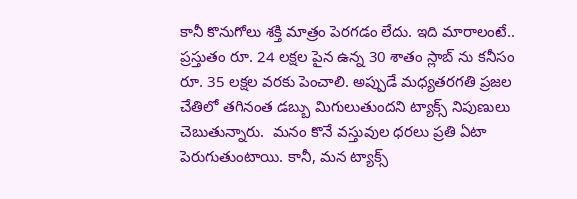కానీ కొనుగోలు శక్తి మాత్రం పెరగడం లేదు. ఇది మారాలంటే.. ప్రస్తుతం రూ. 24 లక్షల పైన ఉన్న 30 శాతం స్లాబ్‌ ను కనీసం రూ. 35 లక్షల వరకు పెంచాలి. అప్పుడే మధ్యతరగతి ప్రజల చేతిలో తగినంత డబ్బు మిగులుతుందని ట్యాక్స్ నిపుణులు చెబుతున్నారు.  మనం కొనే వస్తువుల ధరలు ప్రతి ఏటా పెరుగుతుంటాయి. కానీ, మన ట్యాక్స్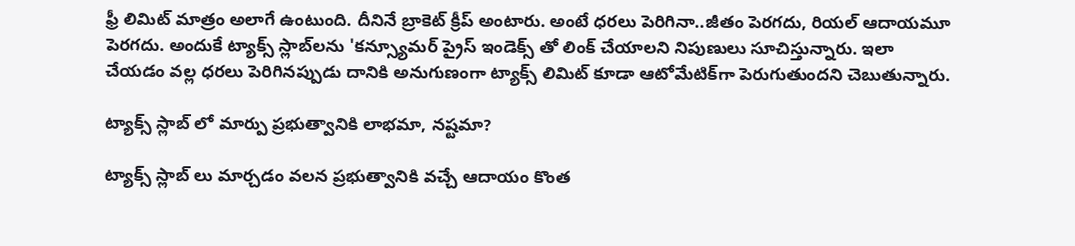ఫ్రీ లిమిట్ మాత్రం అలాగే ఉంటుంది. దీనినే బ్రాకెట్ క్రీప్ అంటారు. అంటే ధరలు పెరిగినా..జీతం పెరగదు, రియల్ ఆదాయమూ పెరగదు. అందుకే ట్యాక్స్ స్లాబ్‌లను 'కన్స్యూమర్ ప్రైస్ ఇండెక్స్ తో లింక్ చేయాలని నిపుణులు సూచిస్తున్నారు. ఇలా చేయడం వల్ల ధరలు పెరిగినప్పుడు దానికి అనుగుణంగా ట్యాక్స్ లిమిట్ కూడా ఆటోమేటిక్‌గా పెరుగుతుందని చెబుతున్నారు.

ట్యాక్స్ స్లాబ్ లో మార్పు ప్రభుత్వానికి లాభమా, నష్టమా?

ట్యాక్స్ స్లాబ్ లు మార్చడం వలన ప్రభుత్వానికి వచ్చే ఆదాయం కొంత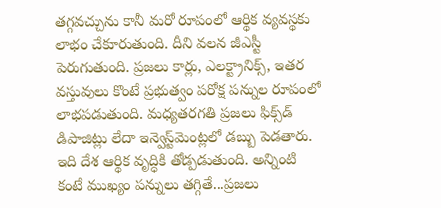తగ్గవచ్చును కానీ మరో రూపంలో ఆర్థిక వ్యవస్థకు లాభం చేకూరుతుంది. దీని వలన జీఎస్టీ పెరుగుతుంది. ప్రజలు కార్లు, ఎలక్ట్రానిక్స్, ఇతర వస్తువులు కొంటే ప్రభుత్వం పరోక్ష పన్నుల రూపంలో లాభపడుతుంది. మధ్యతరగతి ప్రజలు ఫిక్స్‌డ్ డిపాజిట్లు లేదా ఇన్వెస్ట్‌మెంట్లలో డబ్బు పెడతారు. ఇది దేశ ఆర్థిక వృద్ధికి తోడ్పడుతుంది. అన్నింటి కంటే ముఖ్యం పన్నులు తగ్గితే...ప్రజలు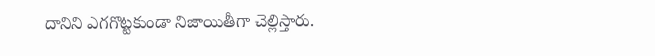దానిని ఎగగొట్టకుండా నిజాయితీగా చెల్లిస్తారు.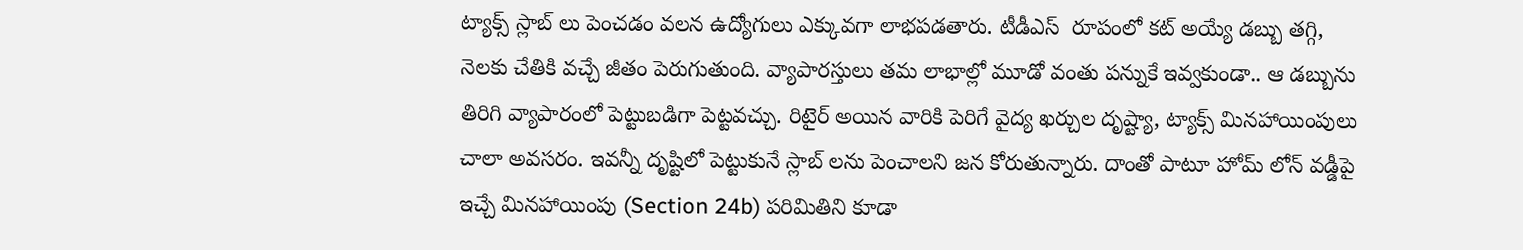ట్యాక్స్ స్లాబ్ లు పెంచడం వలన ఉద్యోగులు ఎక్కువగా లాభపడతారు. టీడీఎస్  రూపంలో కట్ అయ్యే డబ్బు తగ్గి, నెలకు చేతికి వచ్చే జీతం పెరుగుతుంది. వ్యాపారస్తులు తమ లాభాల్లో మూడో వంతు పన్నుకే ఇవ్వకుండా.. ఆ డబ్బును తిరిగి వ్యాపారంలో పెట్టుబడిగా పెట్టవచ్చు. రిటైర్ అయిన వారికి పెరిగే వైద్య ఖర్చుల దృష్ట్యా, ట్యాక్స్ మినహాయింపులు చాలా అవసరం. ఇవన్నీ దృష్టిలో పెట్టుకునే స్లాబ్ లను పెంచాలని జన కోరుతున్నారు. దాంతో పాటూ హోమ్ లోన్ వడ్డీపై ఇచ్చే మినహాయింపు (Section 24b) పరిమితిని కూడా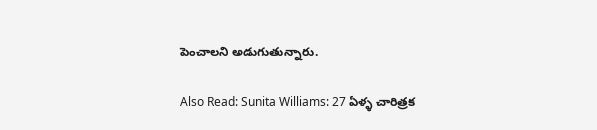పెంచాలని అడుగుతున్నారు.

Also Read: Sunita Williams: 27 ఏళ్ళ చారిత్రక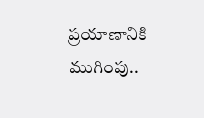ప్రయాణానికి ముగింపు..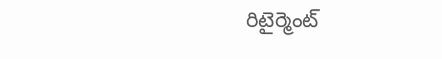రిటైర్మెంట్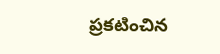ప్రకటించిన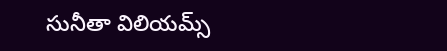సునీతా విలియమ్స్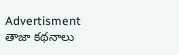Advertisment
తాజా కథనాలు